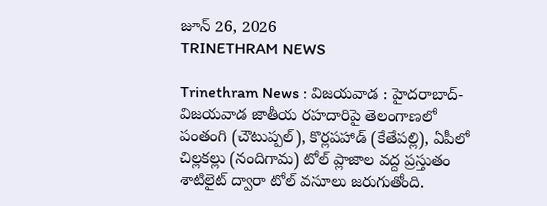జూన్ 26, 2026
TRINETHRAM NEWS

Trinethram News : విజయవాడ : హైదరాబాద్-విజయవాడ జాతీయ రహదారిపై తెలంగాణలో పంతంగి (చౌటుప్పల్), కొర్లపహాడ్ (కేతేపల్లి), ఏపీలో చిల్లకల్లు (నందిగామ) టోల్ ప్లాజాల వద్ద ప్రస్తుతం శాటిలైట్ ద్వారా టోల్ వసూలు జరుగుతోంది.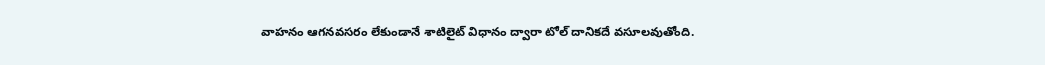వాహనం ఆగనవసరం లేకుండానే శాటిలైట్ విధానం ద్వారా టోల్ దానికదే వసూలవుతోంది.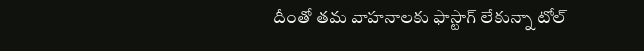దీంతో తమ వాహనాలకు ఫాస్టాగ్ లేకున్నా టోల్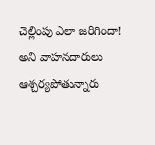చెల్లింపు ఎలా జరిగిందా! అని వాహనదారులు ఆశ్చర్యపోతున్నారు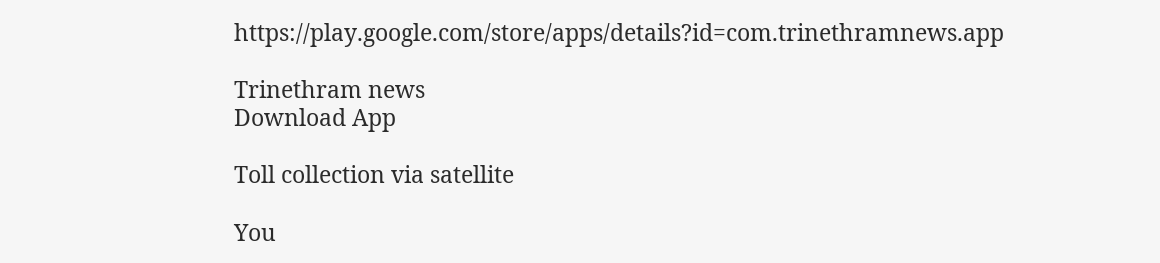https://play.google.com/store/apps/details?id=com.trinethramnews.app

Trinethram news
Download App

Toll collection via satellite

You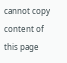cannot copy content of this page